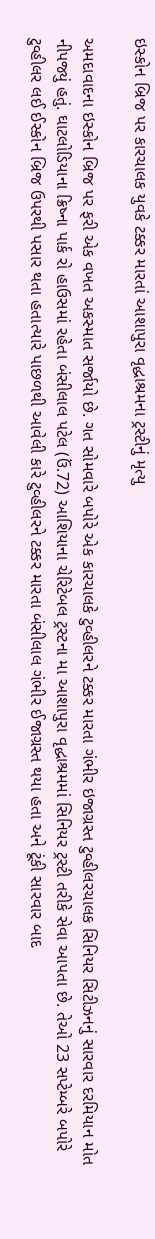ઇસ્કોન બ્રિજ પર કારચાલક યુવકે ટક્કર મારતાં આશાપુરા વૃદ્ધાશ્રમના ટ્રસ્ટીનું મૃત્યુ

અમદાવાદના ઇસ્કોન બ્રિજ પર ફરી એક વખત અકસ્માત સર્જાયો છે. ગત સોમવારે બપોરે એક કારચાલકે ટુવ્હીલરને ટક્કર મારતા ગંભીર ઇજાગ્રસ્ત ટુવ્હીલરચાલક સિનિયર સિટીઝનનું સારવાર દરમિયાન મોત નીપજ્યું હતું. ઘાટલોડિયાના ક્રિષ્ના પાર્ક રો હાઉસમાં રહેતા બંસીલાલ પટેલ (ઉં.72) આશિયાના ચેરિટેબલ ટ્રસ્ટના મા આશાપુરા વૃદ્ધાશ્રમમાં સિનિયર ટ્રસ્ટી તરીકે સેવા આપતા છે. તેઓ 23 સપ્ટેમ્બરે બપોરે ટુવ્હીલર લઈ ઈસ્કોન બ્રિજ ઉપરથી પસાર થતા હતાત્યારે પાછળથી આવેલી કારે ટુવ્હીલરને ટક્કર મારતા બંસીલાલ ગંભીર ઈજાગ્રસ્ત થયા હતા અને ટૂંકી સારવાર બાદ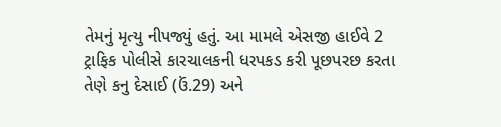તેમનું મૃત્યુ નીપજ્યું હતું. આ મામલે એસજી હાઈવે 2 ટ્રાફિક પોલીસે કારચાલકની ધરપકડ કરી પૂછપરછ કરતા તેણે કનુ દેસાઈ (ઉં.29) અને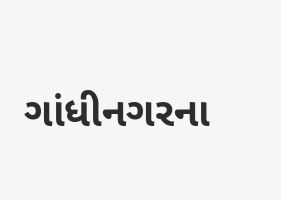ગાંધીનગરના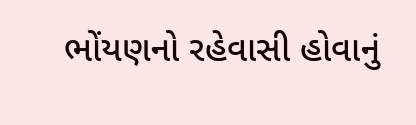ભોંયણનો રહેવાસી હોવાનું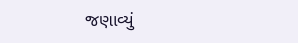જણાવ્યું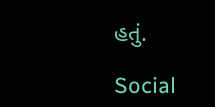હતું.

Social